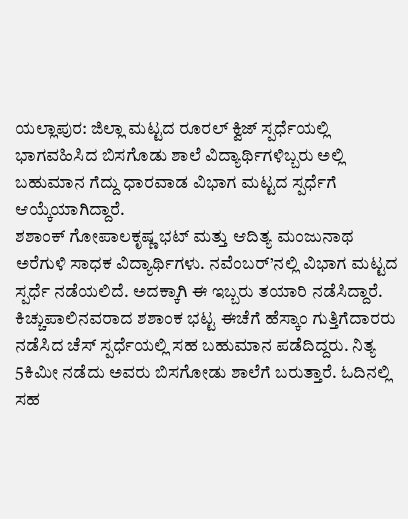ಯಲ್ಲಾಪುರ: ಜಿಲ್ಲಾ ಮಟ್ಟದ ರೂರಲ್ ಕ್ವಿಜ್ ಸ್ಪರ್ಧೆಯಲ್ಲಿ ಭಾಗವಹಿಸಿದ ಬಿಸಗೊಡು ಶಾಲೆ ವಿದ್ಯಾರ್ಥಿಗಳಿಬ್ಬರು ಅಲ್ಲಿ ಬಹುಮಾನ ಗೆದ್ದು ಧಾರವಾಡ ವಿಭಾಗ ಮಟ್ಟದ ಸ್ಪರ್ಧೆಗೆ ಆಯ್ಕೆಯಾಗಿದ್ದಾರೆ.
ಶಶಾಂಕ್ ಗೋಪಾಲಕೃಷ್ಣ ಭಟ್ ಮತ್ತು ಆದಿತ್ಯ ಮಂಜುನಾಥ ಅರೆಗುಳಿ ಸಾಧಕ ವಿದ್ಯಾರ್ಥಿಗಳು. ನವೆಂಬರ್’ನಲ್ಲಿ ವಿಭಾಗ ಮಟ್ಟದ ಸ್ಪರ್ಧೆ ನಡೆಯಲಿದೆ. ಅದಕ್ಕಾಗಿ ಈ ಇಬ್ಬರು ತಯಾರಿ ನಡೆಸಿದ್ದಾರೆ. ಕಿಚ್ಚುಪಾಲಿನವರಾದ ಶಶಾಂಕ ಭಟ್ಟ ಈಚೆಗೆ ಹೆಸ್ಕಾಂ ಗುತ್ತಿಗೆದಾರರು ನಡೆಸಿದ ಚೆಸ್ ಸ್ಪರ್ಧೆಯಲ್ಲಿ ಸಹ ಬಹುಮಾನ ಪಡೆದಿದ್ದರು. ನಿತ್ಯ 5ಕಿಮೀ ನಡೆದು ಅವರು ಬಿಸಗೋಡು ಶಾಲೆಗೆ ಬರುತ್ತಾರೆ. ಓದಿನಲ್ಲಿ ಸಹ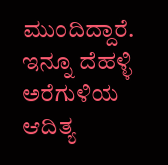ಮುಂದಿದ್ದಾರೆ.
ಇನ್ನೂ ದೆಹಳ್ಳಿ ಅರೆಗುಳಿಯ ಆದಿತ್ಯ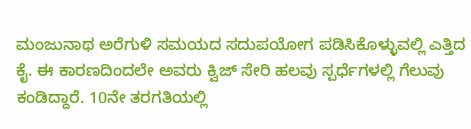ಮಂಜುನಾಥ ಅರೆಗುಳಿ ಸಮಯದ ಸದುಪಯೋಗ ಪಡಿಸಿಕೊಳ್ಳುವಲ್ಲಿ ಎತ್ತಿದ ಕೈ. ಈ ಕಾರಣದಿಂದಲೇ ಅವರು ಕ್ವಿಜ್ ಸೇರಿ ಹಲವು ಸ್ಪರ್ಧೆಗಳಲ್ಲಿ ಗೆಲುವು ಕಂಡಿದ್ದಾರೆ. 10ನೇ ತರಗತಿಯಲ್ಲಿ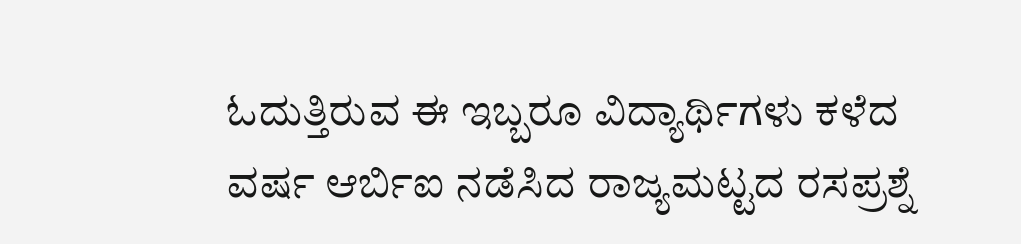ಓದುತ್ತಿರುವ ಈ ಇಬ್ಬರೂ ವಿದ್ಯಾರ್ಥಿಗಳು ಕಳೆದ ವರ್ಷ ಆರ್ಬಿಐ ನಡೆಸಿದ ರಾಜ್ಯಮಟ್ಟದ ರಸಪ್ರಶ್ನೆ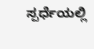ಸ್ಪರ್ಧೆಯಲ್ಲಿ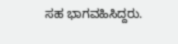ಸಹ ಭಾಗವಹಿಸಿದ್ದರು.